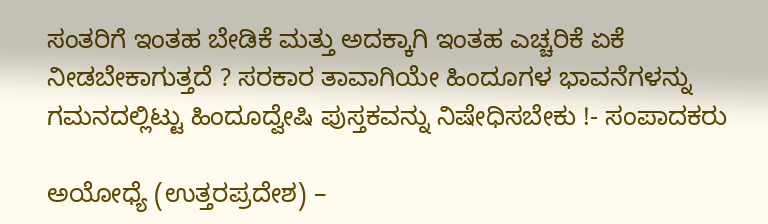ಸಂತರಿಗೆ ಇಂತಹ ಬೇಡಿಕೆ ಮತ್ತು ಅದಕ್ಕಾಗಿ ಇಂತಹ ಎಚ್ಚರಿಕೆ ಏಕೆ ನೀಡಬೇಕಾಗುತ್ತದೆ ? ಸರಕಾರ ತಾವಾಗಿಯೇ ಹಿಂದೂಗಳ ಭಾವನೆಗಳನ್ನು ಗಮನದಲ್ಲಿಟ್ಟು ಹಿಂದೂದ್ವೇಷಿ ಪುಸ್ತಕವನ್ನು ನಿಷೇಧಿಸಬೇಕು !- ಸಂಪಾದಕರು

ಅಯೋಧ್ಯೆ (ಉತ್ತರಪ್ರದೇಶ) –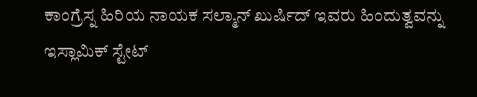ಕಾಂಗ್ರೆಸ್ನ ಹಿರಿಯ ನಾಯಕ ಸಲ್ಮಾನ್ ಖುರ್ಷಿದ್ ಇವರು ಹಿಂದುತ್ವವನ್ನು ಇಸ್ಲಾಮಿಕ್ ಸ್ಟೇಟ್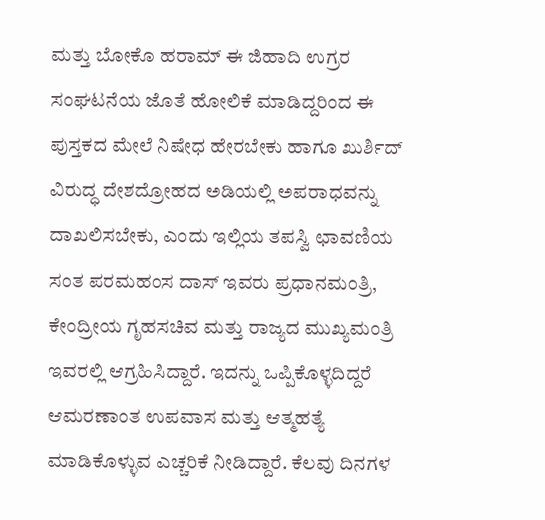ಮತ್ತು ಬೋಕೊ ಹರಾಮ್ ಈ ಜಿಹಾದಿ ಉಗ್ರರ ಸಂಘಟನೆಯ ಜೊತೆ ಹೋಲಿಕೆ ಮಾಡಿದ್ದರಿಂದ ಈ ಪುಸ್ತಕದ ಮೇಲೆ ನಿಷೇಧ ಹೇರಬೇಕು ಹಾಗೂ ಖುರ್ಶಿದ್ ವಿರುದ್ಧ ದೇಶದ್ರೋಹದ ಅಡಿಯಲ್ಲಿ ಅಪರಾಧವನ್ನು ದಾಖಲಿಸಬೇಕು, ಎಂದು ಇಲ್ಲಿಯ ತಪಸ್ವಿ ಛಾವಣಿಯ ಸಂತ ಪರಮಹಂಸ ದಾಸ್ ಇವರು ಪ್ರಧಾನಮಂತ್ರಿ, ಕೇಂದ್ರೀಯ ಗೃಹಸಚಿವ ಮತ್ತು ರಾಜ್ಯದ ಮುಖ್ಯಮಂತ್ರಿ ಇವರಲ್ಲಿ ಆಗ್ರಹಿಸಿದ್ದಾರೆ. ಇದನ್ನು ಒಪ್ಪಿಕೊಳ್ಳದಿದ್ದರೆ ಆಮರಣಾಂತ ಉಪವಾಸ ಮತ್ತು ಆತ್ಮಹತ್ಯೆ ಮಾಡಿಕೊಳ್ಳುವ ಎಚ್ಚರಿಕೆ ನೀಡಿದ್ದಾರೆ. ಕೆಲವು ದಿನಗಳ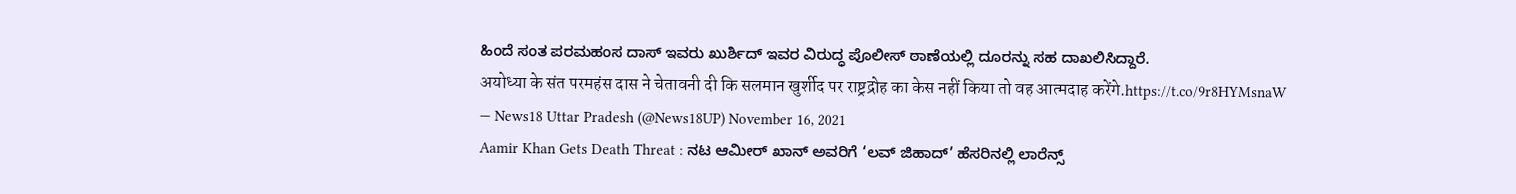ಹಿಂದೆ ಸಂತ ಪರಮಹಂಸ ದಾಸ್ ಇವರು ಖುರ್ಶಿದ್ ಇವರ ವಿರುದ್ಧ ಪೊಲೀಸ್ ಠಾಣೆಯಲ್ಲಿ ದೂರನ್ನು ಸಹ ದಾಖಲಿಸಿದ್ದಾರೆ.
अयोध्या के संत परमहंस दास ने चेतावनी दी कि सलमान खुर्शीद पर राष्ट्रद्रोह का केस नहीं किया तो वह आत्मदाह करेंगे.https://t.co/9r8HYMsnaW
— News18 Uttar Pradesh (@News18UP) November 16, 2021
Aamir Khan Gets Death Threat : ನಟ ಆಮೀರ್ ಖಾನ್ ಅವರಿಗೆ ‘ಲವ್ ಜಿಹಾದ್’ ಹೆಸರಿನಲ್ಲಿ ಲಾರೆನ್ಸ್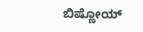ಬಿಷ್ಣೋಯ್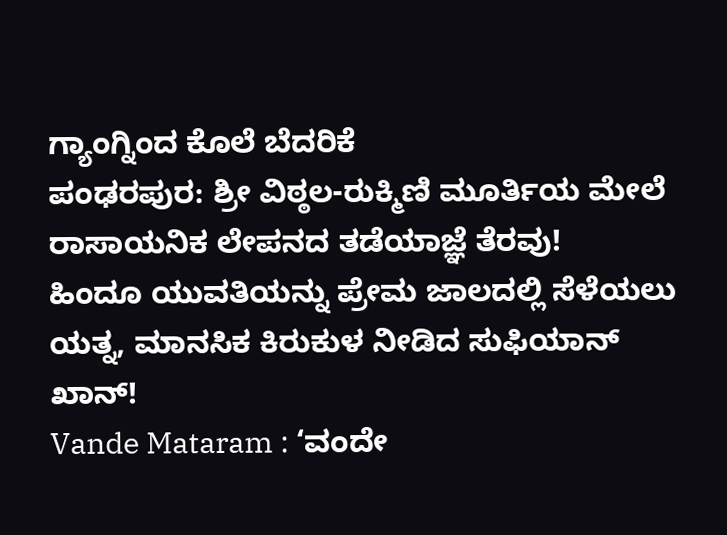ಗ್ಯಾಂಗ್ನಿಂದ ಕೊಲೆ ಬೆದರಿಕೆ
ಪಂಢರಪುರ: ಶ್ರೀ ವಿಠ್ಠಲ-ರುಕ್ಮಿಣಿ ಮೂರ್ತಿಯ ಮೇಲೆ ರಾಸಾಯನಿಕ ಲೇಪನದ ತಡೆಯಾಜ್ಞೆ ತೆರವು!
ಹಿಂದೂ ಯುವತಿಯನ್ನು ಪ್ರೇಮ ಜಾಲದಲ್ಲಿ ಸೆಳೆಯಲು ಯತ್ನ, ಮಾನಸಿಕ ಕಿರುಕುಳ ನೀಡಿದ ಸುಫಿಯಾನ್ ಖಾನ್!
Vande Mataram : ‘ವಂದೇ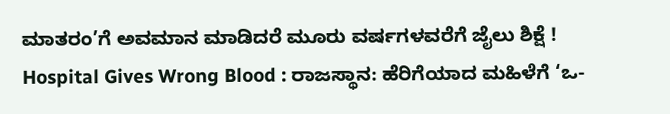ಮಾತರಂ’ಗೆ ಅವಮಾನ ಮಾಡಿದರೆ ಮೂರು ವರ್ಷಗಳವರೆಗೆ ಜೈಲು ಶಿಕ್ಷೆ !
Hospital Gives Wrong Blood : ರಾಜಸ್ಥಾನ: ಹೆರಿಗೆಯಾದ ಮಹಿಳೆಗೆ ‘ಒ-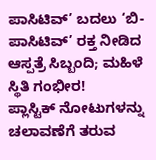ಪಾಸಿಟಿವ್’ ಬದಲು ‘ಬಿ-ಪಾಸಿಟಿವ್’ ರಕ್ತ ನೀಡಿದ ಆಸ್ಪತ್ರೆ ಸಿಬ್ಬಂದಿ; ಮಹಿಳೆ ಸ್ಥಿತಿ ಗಂಭೀರ!
ಪ್ಲಾಸ್ಟಿಕ್ ನೋಟುಗಳನ್ನು ಚಲಾವಣೆಗೆ ತರುವ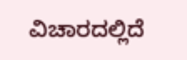ವಿಚಾರದಲ್ಲಿದೆ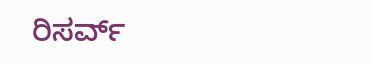ರಿಸರ್ವ್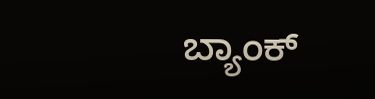ಬ್ಯಾಂಕ್